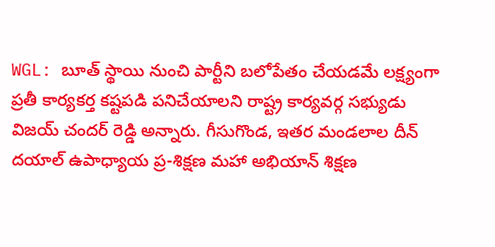WGL: బూత్ స్థాయి నుంచి పార్టీని బలోపేతం చేయడమే లక్ష్యంగా ప్రతీ కార్యకర్త కష్టపడి పనిచేయాలని రాష్ట్ర కార్యవర్గ సభ్యుడు విజయ్ చందర్ రెడ్డి అన్నారు. గీసుగొండ, ఇతర మండలాల దీన్ దయాల్ ఉపాధ్యాయ ప్ర-శిక్షణ మహా అభియాన్ శిక్షణ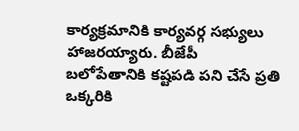కార్యక్రమానికి కార్యవర్గ సభ్యులు హాజరయ్యారు. బీజేపీ బలోపేతానికి కష్టపడి పని చేసే ప్రతి ఒక్కరికి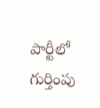పార్టీలో గుర్తింపు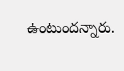ఉంటుందన్నారు.